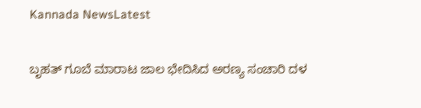Kannada NewsLatest

ಬೃಹತ್ ಗೂಬೆ ಮಾರಾಟ ಜಾಲ ಭೇದಿಸಿದ ಅರಣ್ಯ ಸಂಚಾರಿ ದಳ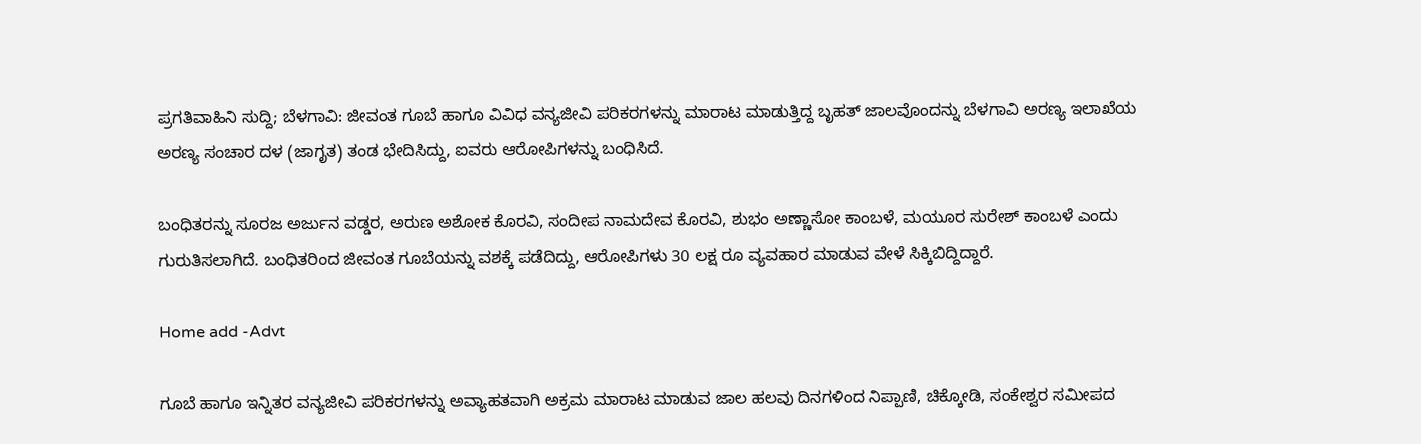ಪ್ರಗತಿವಾಹಿನಿ ಸುದ್ದಿ; ಬೆಳಗಾವಿ: ಜೀವಂತ ಗೂಬೆ ಹಾಗೂ ವಿವಿಧ ವನ್ಯಜೀವಿ ಪರಿಕರಗಳನ್ನು ಮಾರಾಟ ಮಾಡುತ್ತಿದ್ದ ಬೃಹತ್ ಜಾಲವೊಂದನ್ನು ಬೆಳಗಾವಿ ಅರಣ್ಯ ಇಲಾಖೆಯ ಅರಣ್ಯ ಸಂಚಾರ ದಳ (ಜಾಗೃತ) ತಂಡ ಭೇದಿಸಿದ್ದು, ಐವರು ಆರೋಪಿಗಳನ್ನು ಬಂಧಿಸಿದೆ.

ಬಂಧಿತರನ್ನು ಸೂರಜ ಅರ್ಜುನ ವಡ್ಡರ, ಅರುಣ ಅಶೋಕ ಕೊರವಿ, ಸಂದೀಪ ನಾಮದೇವ ಕೊರವಿ, ಶುಭಂ ಅಣ್ಣಾಸೋ ಕಾಂಬಳೆ, ಮಯೂರ ಸುರೇಶ್ ಕಾಂಬಳೆ ಎಂದು ಗುರುತಿಸಲಾಗಿದೆ. ಬಂಧಿತರಿಂದ ಜೀವಂತ ಗೂಬೆಯನ್ನು ವಶಕ್ಕೆ ಪಡೆದಿದ್ದು, ಆರೋಪಿಗಳು 30 ಲಕ್ಷ ರೂ ವ್ಯವಹಾರ ಮಾಡುವ ವೇಳೆ ಸಿಕ್ಕಿಬಿದ್ದಿದ್ದಾರೆ.

Home add -Advt

ಗೂಬೆ ಹಾಗೂ ಇನ್ನಿತರ ವನ್ಯಜೀವಿ ಪರಿಕರಗಳನ್ನು ಅವ್ಯಾಹತವಾಗಿ ಅಕ್ರಮ ಮಾರಾಟ ಮಾಡುವ ಜಾಲ ಹಲವು ದಿನಗಳಿಂದ ನಿಪ್ಪಾಣಿ, ಚಿಕ್ಕೋಡಿ, ಸಂಕೇಶ್ವರ ಸಮೀಪದ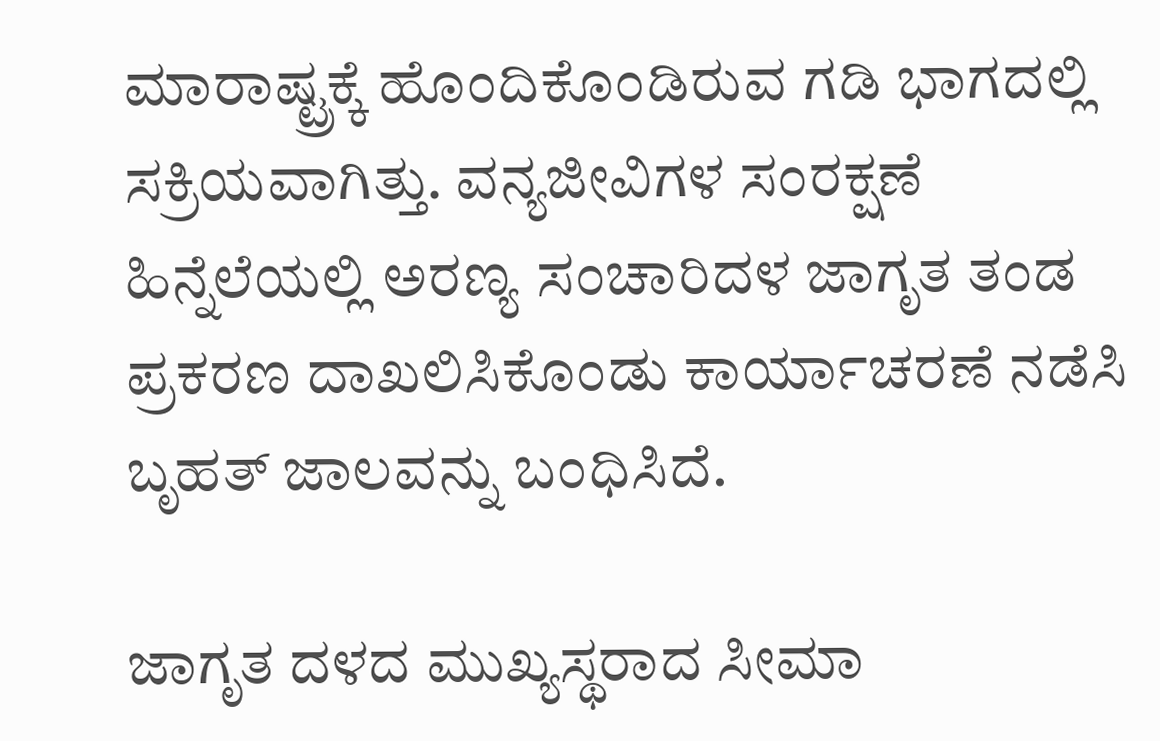ಮಾರಾಷ್ಟ್ರಕ್ಕೆ ಹೊಂದಿಕೊಂಡಿರುವ ಗಡಿ ಭಾಗದಲ್ಲಿ ಸಕ್ರಿಯವಾಗಿತ್ತು. ವನ್ಯಜೀವಿಗಳ ಸಂರಕ್ಷಣೆ ಹಿನ್ನೆಲೆಯಲ್ಲಿ ಅರಣ್ಯ ಸಂಚಾರಿದಳ ಜಾಗೃತ ತಂಡ ಪ್ರಕರಣ ದಾಖಲಿಸಿಕೊಂಡು ಕಾರ್ಯಾಚರಣೆ ನಡೆಸಿ ಬೃಹತ್ ಜಾಲವನ್ನು ಬಂಧಿಸಿದೆ.

ಜಾಗೃತ ದಳದ ಮುಖ್ಯಸ್ಥರಾದ ಸೀಮಾ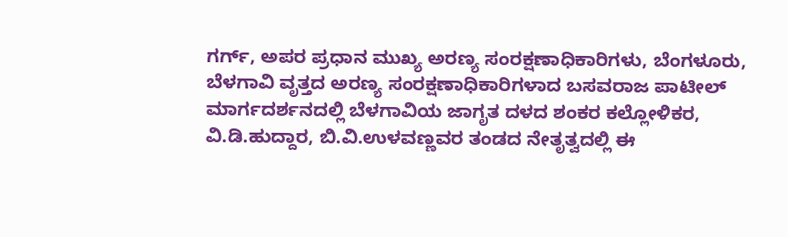ಗರ್ಗ್, ಅಪರ ಪ್ರಧಾನ ಮುಖ್ಯ ಅರಣ್ಯ ಸಂರಕ್ಷಣಾಧಿಕಾರಿಗಳು, ಬೆಂಗಳೂರು, ಬೆಳಗಾವಿ ವೃತ್ತದ ಅರಣ್ಯ ಸಂರಕ್ಷಣಾಧಿಕಾರಿಗಳಾದ ಬಸವರಾಜ ಪಾಟೀಲ್ ಮಾರ್ಗದರ್ಶನದಲ್ಲಿ ಬೆಳಗಾವಿಯ ಜಾಗೃತ ದಳದ ಶಂಕರ ಕಲ್ಲೋಳಿಕರ, ವಿ.ಡಿ.ಹುದ್ದಾರ, ಬಿ.ವಿ.ಉಳವಣ್ಣವರ ತಂಡದ ನೇತೃತ್ವದಲ್ಲಿ ಈ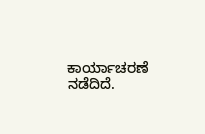ಕಾರ್ಯಾಚರಣೆ ನಡೆದಿದೆ.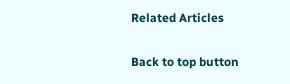Related Articles

Back to top button